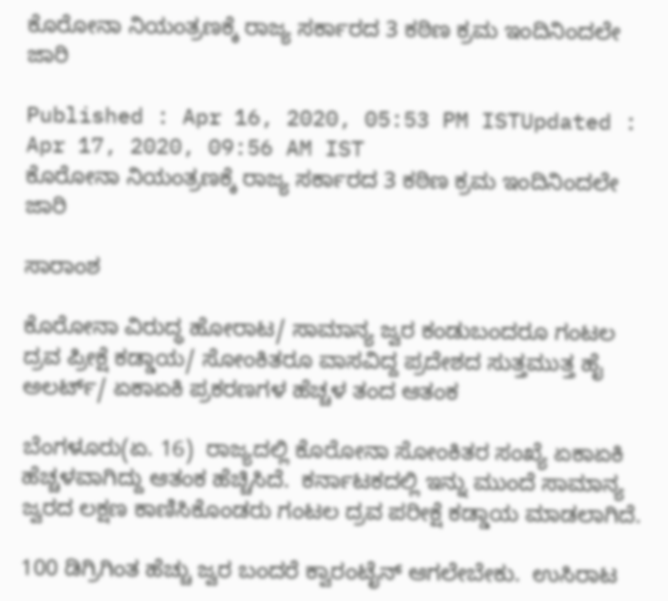ಕೊರೋನಾ ನಿಯಂತ್ರಣಕ್ಕೆ ರಾಜ್ಯ ಸರ್ಕಾರದ 3 ಕಠಿಣ ಕ್ರಮ ಇಂದಿನಿಂದಲೇ ಜಾರಿ

Published : Apr 16, 2020, 05:53 PM ISTUpdated : Apr 17, 2020, 09:56 AM IST
ಕೊರೋನಾ ನಿಯಂತ್ರಣಕ್ಕೆ ರಾಜ್ಯ ಸರ್ಕಾರದ 3 ಕಠಿಣ ಕ್ರಮ ಇಂದಿನಿಂದಲೇ ಜಾರಿ

ಸಾರಾಂಶ

ಕೊರೋನಾ ವಿರುದ್ಧ ಹೋರಾಟ/ ಸಾಮಾನ್ಯ ಜ್ವರ ಕಂಡುಬಂದರೂ ಗಂಟಲ ದ್ರವ ಪ್ರೀಕ್ಷೆ ಕಡ್ಡಾಯ/ ಸೋಂಕಿತರೂ ವಾಸವಿದ್ದ ಪ್ರದೇಶದ ಸುತ್ತಮುತ್ತ ಹೈ ಅಲರ್ಟ್/ ಏಕಾಏಕಿ ಪ್ರಕರಣಗಳ ಹೆಚ್ಚಳ ತಂದ ಆತಂಕ

ಬೆಂಗಳೂರು(ಏ. 16)  ರಾಜ್ಯದಲ್ಲಿ ಕೊರೋನಾ ಸೋಂಕಿತರ ಸಂಖ್ಯೆ ಏಕಾಏಕಿ ಹೆಚ್ಚಳವಾಗಿದ್ದು ಆತಂಕ ಹೆಚ್ಚಿಸಿದೆ.  ಕರ್ನಾಟಕದಲ್ಲಿ ಇನ್ನು ಮುಂದೆ ಸಾಮಾನ್ಯ ಜ್ವರದ ಲಕ್ಷಣ ಕಾಣಿಸಿಕೊಂಡರು ಗಂಟಲ ದ್ರವ ಪರೀಕ್ಷೆ ಕಡ್ಡಾಯ ಮಾಡಲಾಗಿದೆ.

100 ಡಿಗ್ರಿಗಿಂತ ಹೆಚ್ಚು ಜ್ವರ ಬಂದರೆ ಕ್ವಾರಂಟೈನ್ ಆಗಲೇಬೇಕು.  ಉಸಿರಾಟ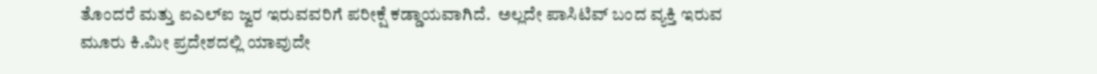ತೊಂದರೆ ಮತ್ತು ಐಎಲ್ಐ ಜ್ವರ ಇರುವವರಿಗೆ ಪರೀಕ್ಷೆ ಕಡ್ಡಾಯವಾಗಿದೆ.  ಅಲ್ಲದೇ ಪಾಸಿಟಿವ್ ಬಂದ ವ್ಯಕ್ತಿ ಇರುವ ಮೂರು ಕಿ.ಮೀ ಪ್ರದೇಶದಲ್ಲಿ ಯಾವುದೇ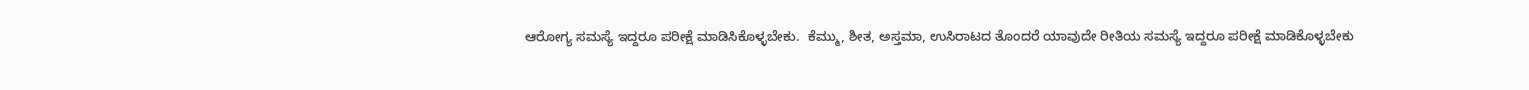ಆರೋಗ್ಯ ಸಮಸ್ಯೆ ಇದ್ದರೂ ಪರೀಕ್ಷೆ ಮಾಡಿಸಿಕೊಳ್ಳಬೇಕು.  ಕೆಮ್ಮು, ಶೀತ, ಅಸ್ತಮಾ, ಉಸಿರಾಟದ ತೊಂದರೆ ಯಾವುದೇ ರೀತಿಯ ಸಮಸ್ಯೆ ಇದ್ದರೂ ಪರೀಕ್ಷೆ ಮಾಡಿಕೊಳ್ಳಬೇಕು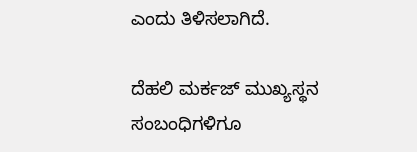ಎಂದು ತಿಳಿಸಲಾಗಿದೆ.

ದೆಹಲಿ ಮರ್ಕಜ್ ಮುಖ್ಯಸ್ಥನ ಸಂಬಂಧಿಗಳಿಗೂ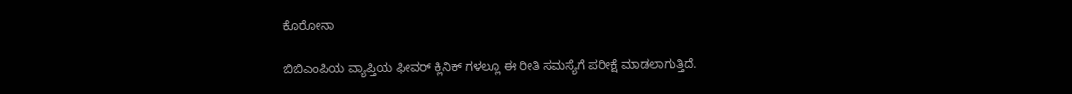ಕೊರೋನಾ

ಬಿಬಿಎಂಪಿಯ ವ್ಯಾಪ್ತಿಯ ಫೀವರ್ ಕ್ಲಿನಿಕ್ ಗಳಲ್ಲೂ ಈ ರೀತಿ ಸಮಸ್ಯೆಗೆ ಪರೀಕ್ಷೆ ಮಾಡಲಾಗುತ್ತಿದೆ.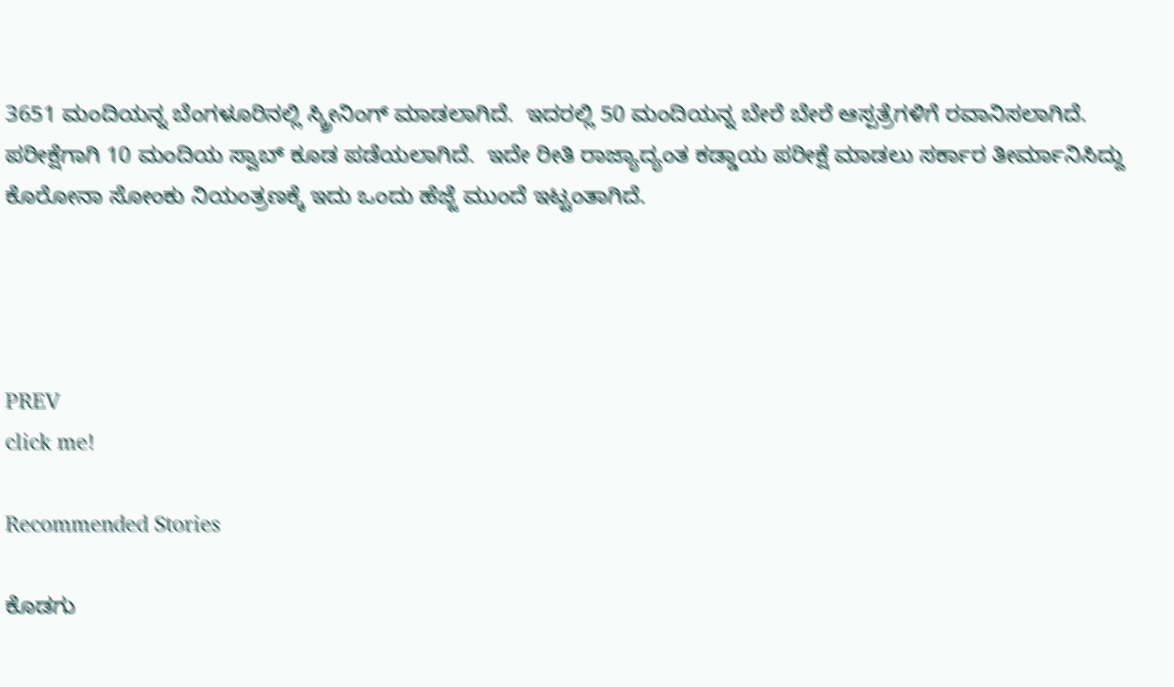3651 ಮಂದಿಯನ್ನ ಬೆಂಗಳೂರಿನಲ್ಲಿ ‌ಸ್ಕ್ರೀನಿಂಗ್ ಮಾಡಲಾಗಿದೆ.  ಇದರಲ್ಲಿ 50 ಮಂದಿಯನ್ನ ಬೇರೆ ಬೇರೆ ಆಸ್ಪತ್ರೆಗಳಿಗೆ ರವಾನಿಸಲಾಗಿದೆ.  ಪರೀಕ್ಷೆಗಾಗಿ 10 ಮಂದಿಯ ಸ್ವಾಬ್ ಕೂಡ ಪಡೆಯಲಾಗಿದೆ.  ಇದೇ‌ ರೀತಿ ರಾಜ್ಯಾದ್ಯಂತ ಕಡ್ಡಾಯ ಪರೀಕ್ಷೆ ಮಾಡಲು ಸರ್ಕಾರ ತೀರ್ಮಾನಿಸಿದ್ದು ಕೊರೋನಾ ಸೋಂಕು ನಿಯಂತ್ರಣಕ್ಕೆ ಇದು ಒಂದು ಹೆಜ್ಜೆ ಮುಂದೆ ಇಟ್ಟಂತಾಗಿದೆ.




PREV
click me!

Recommended Stories

ಕೊಡಗು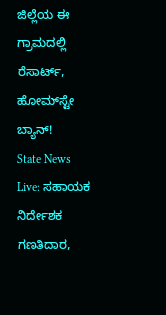ಜಿಲ್ಲೆಯ ಈ ಗ್ರಾಮದಲ್ಲಿ ರೆಸಾರ್ಟ್‌, ಹೋಮ್‌ಸ್ಟೇ ಬ್ಯಾನ್‌!
State News Live: ಸಹಾಯಕ ನಿರ್ದೇಶಕ ಗಣತಿದಾರ,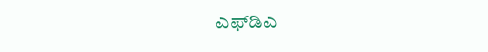ಎಫ್‌ಡಿಎ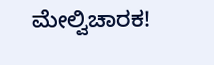ಮೇಲ್ವಿಚಾರಕ!